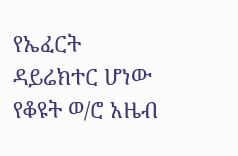የኤፈርት ዳይሬክተር ሆነው የቆዩት ወ/ሮ አዜብ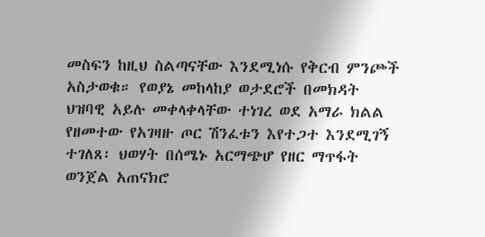መስፍን ከዚህ ስልጣናቸው እንደሚነሱ የቅርብ ምንጮች አስታወቁ። የወያኔ መከላከያ ወታደሮች በመክዳት ህዝባዊ አይሉ መቀላቀላቸው ተነገረ ወደ አማራ ክልል የዘመተው የአገዛዙ ጦር ሽንፈቱን እየተጋተ እንደሚገኝ ተገለጸ፡ ህወሃት በሰሜኑ አርማጭሆ የዘር ማጥፋት ወንጀል አጠናክሮ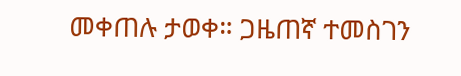መቀጠሉ ታወቀ። ጋዜጠኛ ተመስገን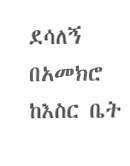ደሳለኝ በአመክሮ ከእስር ቤት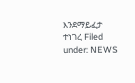እንደማይፈታ ተነገረ Filed under: NEWS